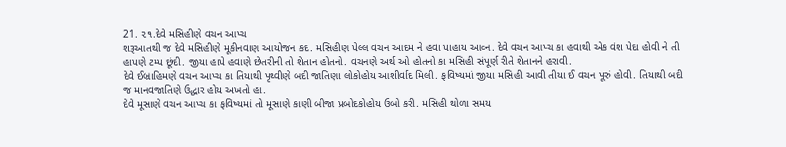21. ૨૧.દેવે મસિહીણે વચન આપ્ચ
શરૂઆતથી જ દેવે મસિહીણે મૂકીનવાણ આયોજન કદ. મસિહીણ પેલ્લ વચન આદમ ને હવા પાહાય આવ્ન. દેવે વચન આપ્ચ કા હવાથી એક વંશ પેદા હોવી ને તી હાપણે ટમ્પ છૂંદી. જીયા હાપે હવાણે છેતરીની તો શેતાન હોતનો. વચનણે અર્થ ઓ હોતનો કા મસિહી સંપૂર્ણ રીતે શેતાનને હરાવી.
દેવે ઈબ્રાહિમણે વચન આપ્ચ કા તિયાથી પૃથ્વીણે બદી જાતિણા લોકોહોય આશીર્વાદ મિલી. ફવિષ્યમાં જીયા મસિહી આવી તીયા ઈ વચન પૂરું હોવી. તિયાથી બદી જ માનવજાતિણે ઉદ્ધાર હોય અખતો હા.
દેવે મૂસાણે વચન આપ્ચ કા ફવિષ્યમાં તો મૂસાણે કાણી બીજા પ્રબોદકોહોય ઉબો કરી. મસિહી થોળા સમય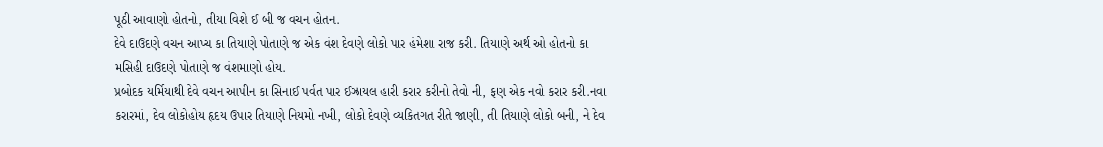પૂઠી આવાણો હોતનો, તીયા વિશે ઈ બી જ વચન હોતન.
દેવે દાઉદણે વચન આપ્ચ કા તિયાણે પોતાણે જ એક વંશ દેવણે લોકો પાર હંમેશા રાજ કરી. તિયાણે અર્થ ઓ હોતનો કા મસિહી દાઉદણે પોતાણે જ વંશમાણો હોય.
પ્રબોદક યર્મિયાથી દેવે વચન આપીન કા સિનાઈ પર્વત પાર ઈઝ્રાયલ હારી કરાર કરીનો તેવો ની, ફણ એક નવો કરાર કરી.નવા કરારમાં, દેવ લોકોહોય હૃદય ઉપાર તિયાણે નિયમો નખી, લોકો દેવણે વ્યકિતગત રીતે જાણી, તી તિયાણે લોકો બની, ને દેવ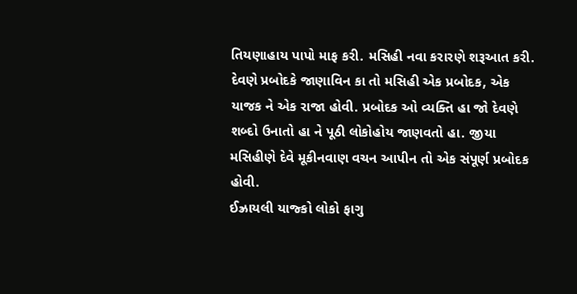તિયણાહાય પાપો માફ કરી. મસિહી નવા કરારણે શરૂઆત કરી.
દેવણે પ્રબોદકે જાણાવિન કા તો મસિહી એક પ્રબોદક, એક યાજક ને એક રાજા હોવી. પ્રબોદક ઓ વ્યક્તિ હા જો દેવણે શબ્દો ઉનાતો હા ને પૂઠી લોકોહોય જાણવતો હા. જીયા મસિહીણે દેવે મૂકીનવાણ વચન આપીન તો એક સંપૂર્ણ પ્રબોદક હોવી.
ઈઝ્રાયલી યાજ્કો લોકો ફાગુ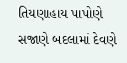તિયણાહાય પાપોણે સજાણે બદલામાં દેવણે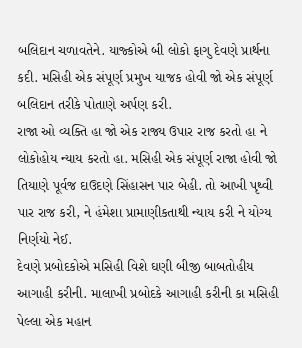બલિદાન ચળાવતેને. યાજ્કોએ બી લોકો ફાગુ દેવણે પ્રાર્થના કદી. મસિહી એક સંપૂર્ણ પ્રમુખ યાજક હોવી જો એક સંપૂર્ણ બલિદાન તરીકે પોતાણે અર્પણ કરી.
રાજા ઓ વ્યક્તિ હા જો એક રાજ્ય ઉપાર રાજ કરતો હા ને લોકોહોય ન્યાય કરતો હા. મસિહી એક સંપૂર્ણ રાજા હોવી જો તિયાણે પૂર્વજ દાઉદણે સિંહાસન પાર બેહી. તો આખી પૃથ્વી પાર રાજ કરી, ને હંમેશા પ્રામાણીકતાથી ન્યાય કરી ને યોગ્ય નિર્ણયો નેઈ.
દેવણે પ્રબોદકોએ મસિહી વિશે ઘણી બીજી બાબતોહીય આગાહી કરીની. માલાખી પ્રબોદકે આગાહી કરીની કા મસિહી પેલ્લા એક મહાન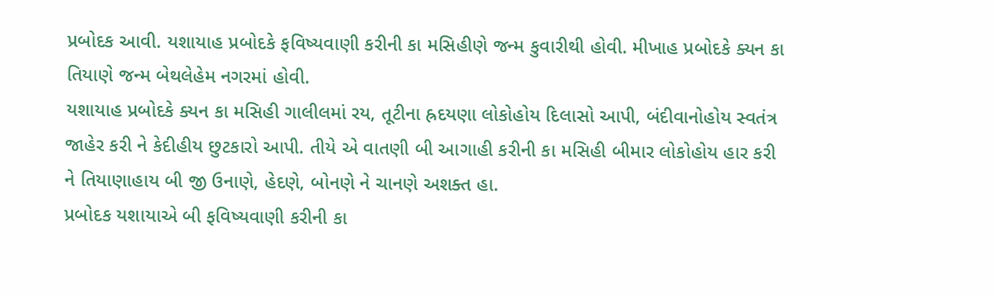પ્રબોદક આવી. યશાયાહ પ્રબોદકે ફવિષ્યવાણી કરીની કા મસિહીણે જન્મ કુવારીથી હોવી. મીખાહ પ્રબોદકે ક્યન કા તિયાણે જન્મ બેથલેહેમ નગરમાં હોવી.
યશાયાહ પ્રબોદકે ક્યન કા મસિહી ગાલીલમાં રય, તૂટીના હ્રદયણા લોકોહોય દિલાસો આપી, બંદીવાનોહોય સ્વતંત્ર જાહેર કરી ને કેદીહીય છુટકારો આપી. તીયે એ વાતણી બી આગાહી કરીની કા મસિહી બીમાર લોકોહોય હાર કરી ને તિયાણાહાય બી જી ઉનાણે, હેદણે, બોનણે ને ચાનણે અશક્ત હા.
પ્રબોદક યશાયાએ બી ફવિષ્યવાણી કરીની કા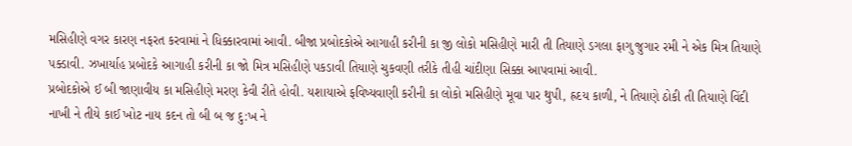મસિહીણે વગર કારણ નફરત કરવામાં ને ધિક્કારવામાં આવી. બીજા પ્રબોદકોએ આગાહી કરીની કા જી લોકો મસિહીણે મારી તી તિયાણે ડગલા ફાગુ જુગાર રમી ને એક મિત્ર તિયાણે પક્ડાવી. ઝખાર્યાહ પ્રબોદકે આગાહી કરીની કા જો મિત્ર મસિહીણે પકડાવી તિયાણે ચુકવણી તરીકે તીહી ચાંદીણા સિક્કા આપવામાં આવી.
પ્રબોદકોએ ઈ બી જાણાવીય કા મસિહીણે મરણ કેવી રીતે હોવી. યશાયાએ ફવિષ્યવાણી કરીની કા લોકો મસિહીણે મૂવા પાર થુપી, હ્રદય કાળી, ને તિયાણે ઠોકી તી તિયાણે વિંદી નાખી ને તીયે કાઈ ખોટ નાય કદન તો બી બ જ દુ:ખ ને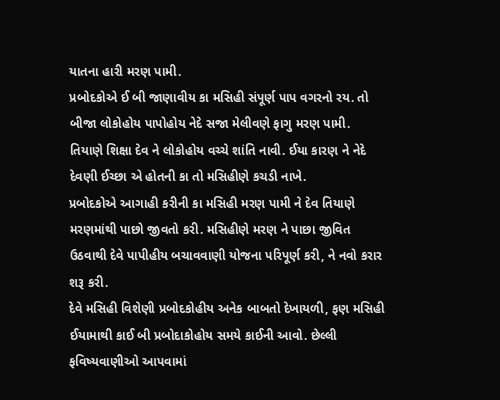યાતના હારી મરણ પામી.
પ્રબોદકોએ ઈ બી જાણાવીય કા મસિહી સંપૂર્ણ પાપ વગરનો રય. તો બીજા લોકોહોય પાપોહોય નેદે સજા મેલીવણે ફાગુ મરણ પામી. તિયાણે શિક્ષા દેવ ને લોકોહોય વચ્ચે શાંતિ નાવી. ઈયા કારણ ને નેદે દેવણી ઈચ્છા એ હોતની કા તો મસિહીણે કચડી નાખે.
પ્રબોદકોએ આગાહી કરીની કા મસિહી મરણ પામી ને દેવ તિયાણે મરણમાંથી પાછો જીવતો કરી. મસિહીણે મરણ ને પાછા જીવિત ઉઠવાથી દેવે પાપીહીય બચાવવાણી યોજના પરિપૂર્ણ કરી, ને નવો કરાર શરૂ કરી.
દેવે મસિહી વિશેણી પ્રબોદકોહીય અનેક બાબતો દેખાયળી, ફણ મસિહી ઈયામાથી કાઈ બી પ્રબોદાકોહોય સમયે કાઈની આવો. છેલ્લી ફવિષ્યવાણીઓ આપવામાં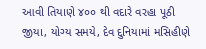આવી તિયાણે ૪૦૦ થી વદારે વરહા પૂઠી જીયા, યોગ્ય સમયે, દેવ દુનિયામાં મસિહીણે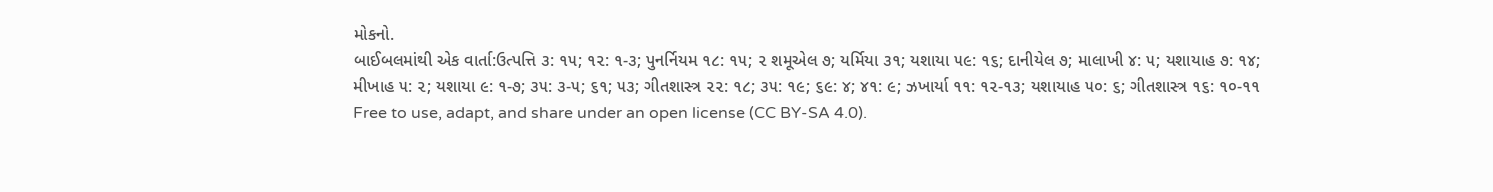મોકનો.
બાઈબલમાંથી એક વાર્તા:ઉત્પત્તિ ૩: ૧૫; ૧૨: ૧-૩; પુનર્નિયમ ૧૮: ૧૫; ૨ શમૂએલ ૭; યર્મિયા ૩૧; યશાયા ૫૯: ૧૬; દાનીયેલ ૭; માલાખી ૪: ૫; યશાયાહ ૭: ૧૪; મીખાહ ૫: ૨; યશાયા ૯: ૧-૭; ૩૫: ૩-૫; ૬૧; ૫૩; ગીતશાસ્ત્ર ૨૨: ૧૮; ૩૫: ૧૯; ૬૯: ૪; ૪૧: ૯; ઝખાર્યા ૧૧: ૧૨-૧૩; યશાયાહ ૫૦: ૬; ગીતશાસ્ત્ર ૧૬: ૧૦-૧૧
Free to use, adapt, and share under an open license (CC BY-SA 4.0).